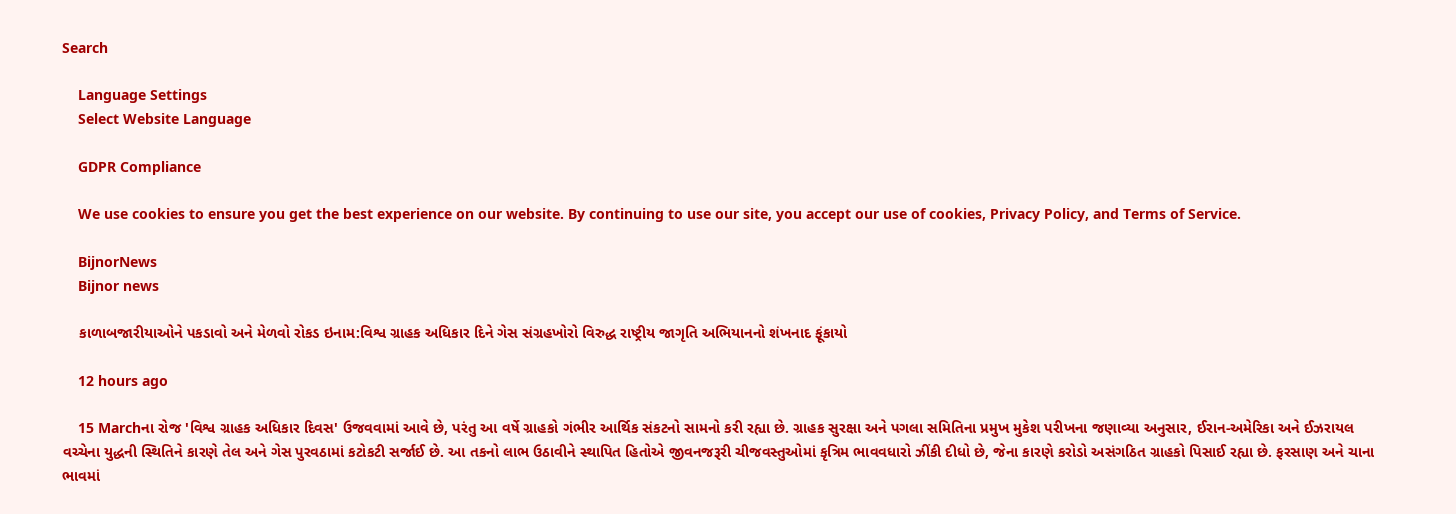Search

    Language Settings
    Select Website Language

    GDPR Compliance

    We use cookies to ensure you get the best experience on our website. By continuing to use our site, you accept our use of cookies, Privacy Policy, and Terms of Service.

    BijnorNews
    Bijnor news

    કાળાબજારીયાઓને પકડાવો અને મેળવો રોકડ ઇનામ:વિશ્વ ગ્રાહક અધિકાર દિને ગેસ સંગ્રહખોરો વિરુદ્ધ રાષ્ટ્રીય જાગૃતિ અભિયાનનો શંખનાદ ફૂંકાયો

    12 hours ago

    15 Marchના રોજ 'વિશ્વ ગ્રાહક અધિકાર દિવસ' ઉજવવામાં આવે છે, પરંતુ આ વર્ષે ગ્રાહકો ગંભીર આર્થિક સંકટનો સામનો કરી રહ્યા છે. ગ્રાહક સુરક્ષા અને પગલા સમિતિના પ્રમુખ મુકેશ પરીખના જણાવ્યા અનુસાર, ઈરાન-અમેરિકા અને ઈઝરાયલ વચ્ચેના યુદ્ધની સ્થિતિને કારણે તેલ અને ગેસ પુરવઠામાં કટોકટી સર્જાઈ છે. આ તકનો લાભ ઉઠાવીને સ્થાપિત હિતોએ જીવનજરૂરી ચીજવસ્તુઓમાં કૃત્રિમ ભાવવધારો ઝીંકી દીધો છે, જેના કારણે કરોડો અસંગઠિત ગ્રાહકો પિસાઈ રહ્યા છે. ફરસાણ અને ચાના ભાવમાં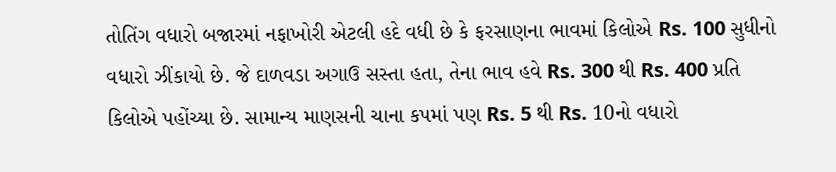તોતિંગ વધારો બજારમાં નફાખોરી એટલી હદે વધી છે કે ફરસાણના ભાવમાં કિલોએ Rs. 100 સુધીનો વધારો ઝીંકાયો છે. જે દાળવડા અગાઉ સસ્તા હતા, તેના ભાવ હવે Rs. 300 થી Rs. 400 પ્રતિ કિલોએ પહોંચ્યા છે. સામાન્ય માણસની ચાના કપમાં પણ Rs. 5 થી Rs. 10નો વધારો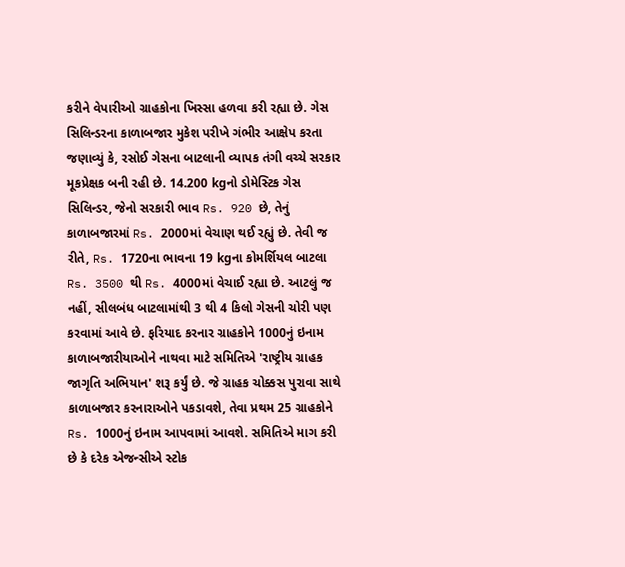કરીને વેપારીઓ ગ્રાહકોના ખિસ્સા હળવા કરી રહ્યા છે. ગેસ સિલિન્ડરના કાળાબજાર મુકેશ પરીખે ગંભીર આક્ષેપ કરતા જણાવ્યું કે, રસોઈ ગેસના બાટલાની વ્યાપક તંગી વચ્ચે સરકાર મૂકપ્રેક્ષક બની રહી છે. 14.200 kgનો ડોમેસ્ટિક ગેસ સિલિન્ડર, જેનો સરકારી ભાવ Rs. 920 છે, તેનું કાળાબજારમાં Rs. 2000માં વેચાણ થઈ રહ્યું છે. તેવી જ રીતે, Rs. 1720ના ભાવના 19 kgના કોમર્શિયલ બાટલા Rs. 3500 થી Rs. 4000માં વેચાઈ રહ્યા છે. આટલું જ નહીં, સીલબંધ બાટલામાંથી 3 થી 4 કિલો ગેસની ચોરી પણ કરવામાં આવે છે. ફરિયાદ કરનાર ગ્રાહકોને 1000નું ઇનામ કાળાબજારીયાઓને નાથવા માટે સમિતિએ 'રાષ્ટ્રીય ગ્રાહક જાગૃતિ અભિયાન' શરૂ કર્યું છે. જે ગ્રાહક ચોક્કસ પુરાવા સાથે કાળાબજાર કરનારાઓને પકડાવશે, તેવા પ્રથમ 25 ગ્રાહકોને Rs. 1000નું ઇનામ આપવામાં આવશે. સમિતિએ માગ કરી છે કે દરેક એજન્સીએ સ્ટોક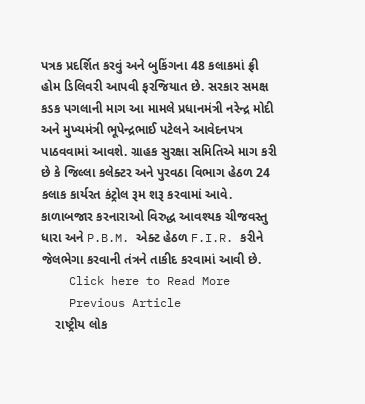પત્રક પ્રદર્શિત કરવું અને બુકિંગના 48 કલાકમાં ફ્રી હોમ ડિલિવરી આપવી ફરજિયાત છે. સરકાર સમક્ષ કડક પગલાની માગ આ મામલે પ્રધાનમંત્રી નરેન્દ્ર મોદી અને મુખ્યમંત્રી ભૂપેન્દ્રભાઈ પટેલને આવેદનપત્ર પાઠવવામાં આવશે. ગ્રાહક સુરક્ષા સમિતિએ માગ કરી છે કે જિલ્લા કલેક્ટર અને પુરવઠા વિભાગ હેઠળ 24 કલાક કાર્યરત કંટ્રોલ રૂમ શરૂ કરવામાં આવે. કાળાબજાર કરનારાઓ વિરુદ્ધ આવશ્યક ચીજવસ્તુ ધારા અને P.B.M. એક્ટ હેઠળ F.I.R. કરીને જેલભેગા કરવાની તંત્રને તાકીદ કરવામાં આવી છે.
    Click here to Read More
    Previous Article
    રાષ્ટ્રીય લોક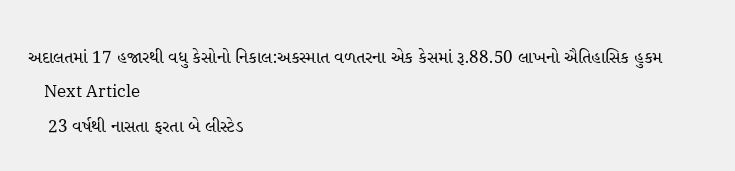અદાલતમાં 17 હજારથી વધુ કેસોનો નિકાલ:અકસ્માત વળતરના એક કેસમાં રૂ.88.50 લાખનો ઐતિહાસિક હુકમ
    Next Article
    23 વર્ષથી નાસતા ફરતા બે લીસ્ટેડ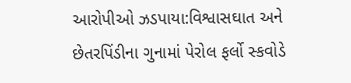આરોપીઓ ઝડપાયા:વિશ્વાસઘાત અને છેતરપિંડીના ગુનામાં પેરોલ ફર્લો સ્કવોડે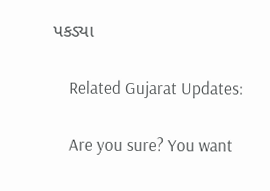પકડ્યા

    Related Gujarat Updates:

    Are you sure? You want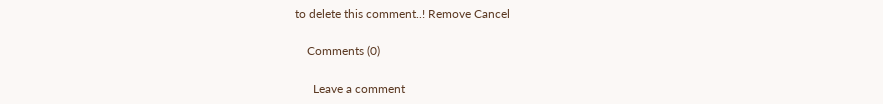to delete this comment..! Remove Cancel

    Comments (0)

      Leave a comment